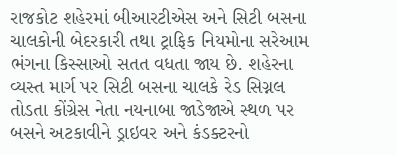રાજકોટ શહેરમાં બીઆરટીએસ અને સિટી બસના ચાલકોની બેદરકારી તથા ટ્રાફિક નિયમોના સરેઆમ ભંગના કિસ્સાઓ સતત વધતા જાય છે. શહેરના વ્યસ્ત માર્ગ પર સિટી બસના ચાલકે રેડ સિગ્નલ તોડતા કોંગ્રેસ નેતા નયનાબા જાડેજાએ સ્થળ પર બસને અટકાવીને ડ્રાઇવર અને કંડક્ટરનો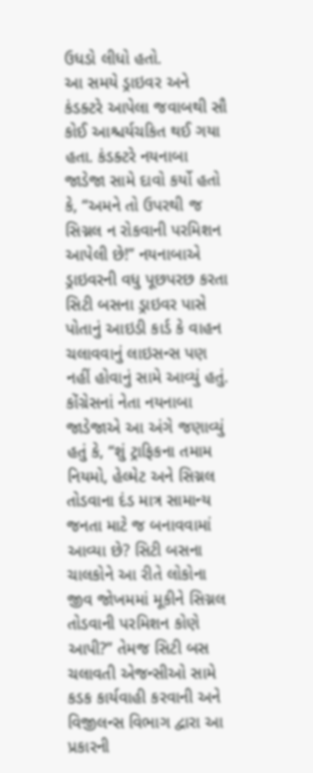ઉધડો લીધો હતો.
આ સમયે ડ્રાઇવર અને કંડક્ટરે આપેલા જવાબથી સૌ કોઈ આશ્ચર્યચકિત થઈ ગયા હતા. કંડક્ટરે નયનાબા જાડેજા સામે દાવો કર્યો હતો કે, “અમને તો ઉપરથી જ સિગ્નલ ન રોકવાની પરમિશન આપેલી છે!” નયનાબાએ ડ્રાઇવરની વધુ પૂછપરછ કરતા સિટી બસના ડ્રાઇવર પાસે પોતાનું આઇડી કાર્ડ કે વાહન ચલાવવાનું લાઇસન્સ પણ નહીં હોવાનું સામે આવ્યું હતું.
કોંગ્રેસનાં નેતા નયનાબા જાડેજાએ આ અંગે જણાવ્યું હતું કે, “શું ટ્રાફિકના તમામ નિયમો, હેલ્મેટ અને સિગ્નલ તોડવાના દંડ માત્ર સામાન્ય જનતા માટે જ બનાવવામાં આવ્યા છે? સિટી બસના ચાલકોને આ રીતે લોકોના જીવ જોખમમાં મૂકીને સિગ્નલ તોડવાની પરમિશન કોણે આપી?” તેમજ સિટી બસ ચલાવતી એજન્સીઓ સામે કડક કાર્યવાહી કરવાની અને વિજીલન્સ વિભાગ દ્વારા આ પ્રકારની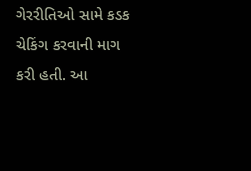ગેરરીતિઓ સામે કડક ચેકિંગ કરવાની માગ કરી હતી. આ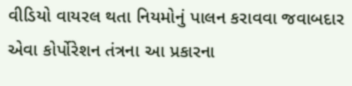વીડિયો વાયરલ થતા નિયમોનું પાલન કરાવવા જવાબદાર એવા કોર્પોરેશન તંત્રના આ પ્રકારના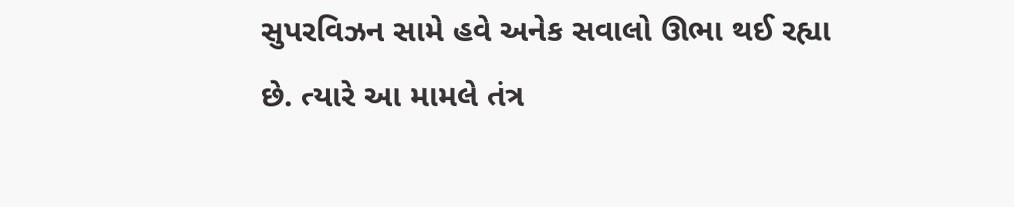સુપરવિઝન સામે હવે અનેક સવાલો ઊભા થઈ રહ્યા છે. ત્યારે આ મામલે તંત્ર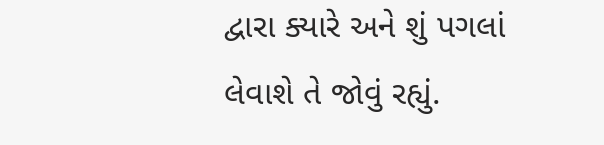દ્વારા ક્યારે અને શું પગલાં લેવાશે તે જોવું રહ્યું.